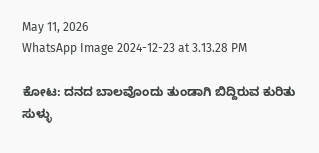May 11, 2026
WhatsApp Image 2024-12-23 at 3.13.28 PM

ಕೋಟ: ದನದ ಬಾಲವೊಂದು ತುಂಡಾಗಿ ಬಿದ್ದಿರುವ ಕುರಿತು ಸುಳ್ಳು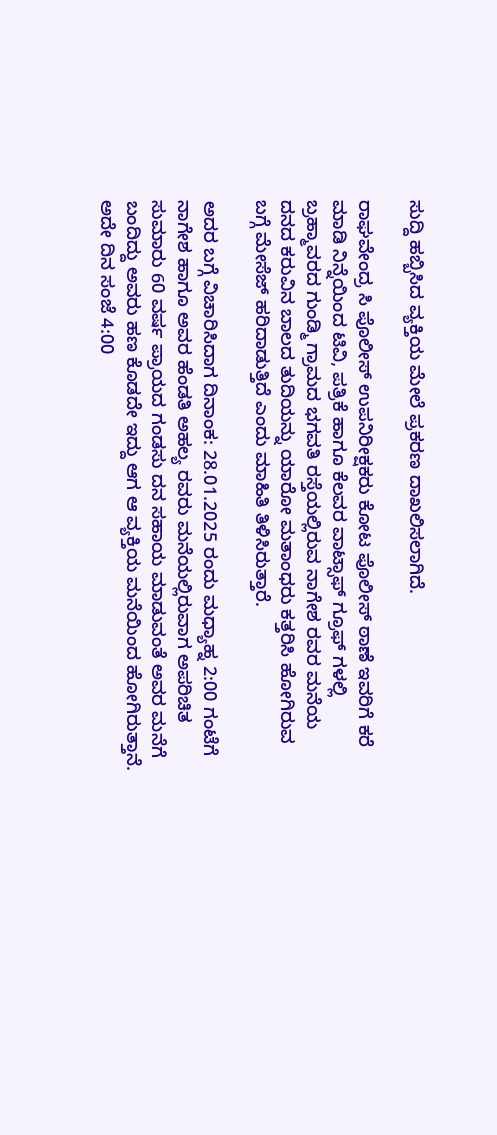ಸುದ್ದಿ ಹಬ್ಬಿಸಿದ ವ್ಯಕ್ತಿಯ ಮೇಲೆ ಪ್ರಕರಣ ದಾಖಲಿಸಲಾಗಿದೆ.

ರಾಘವೇಂದ್ರ ಸಿ ಪೊಲೀಸ್‌ ಉಪನಿರೀಕ್ಷಕರು ಕೋಟ ಪೊಲೀಸ್‌ ಠಾಣೆ ಇವರಿಗೆ ಕರೆ ಮಾಡಿ ನಿನ್ನೆಯಿಂದ ಟಿವಿ, ಪತ್ರಿಕೆ ಹಾಗೂ ಕೆಲವರ ವಾಟ್ಸಾಫ್ ಗ್ರೂಫ್ ಗಳಲ್ಲಿ ಬ್ರಹ್ಮಾವರದ ಗುಂಡ್ಮಿ ಗ್ರಾಮದ ಭಗವತಿ ರಸ್ತೆಯಲ್ಲಿರುವ ನಾಗೇಶ ರವರ ಮನೆಯ ದನದ ಕರುವಿನ ಬಾಲದ ತುದಿಯನ್ನು ಯಾರೋ ಮತಾಂಧರು ಕತ್ತರಿಸಿ ಹೋಗಿರುವ ಬಗ್ಗೆ ಮೇಸೆಜ್‌ ಹರಿದಾಡುತ್ತಿದೆ ಎಂದು ಮಾಹಿತಿ ತಿಳಿಸಿರುತ್ತಾರೆ.

ಅದರ ಬಗ್ಗೆ ವಿಚಾರಿಸಿದಾಗ ದಿನಾಂಕ: 28.01.2025 ರಂದು ಮಧ್ಯಾಹ್ನ 2:00 ಗಂಟೆಗೆ ನಾಗೇಶ ಹಾಗೂ ಅವರ ಹೆಂಡತಿ ಅಹಲ್ಯ ರವರು ಮನೆಯಲ್ಲಿರುವಾಗ ಅಪರಿಚಿತ ಸುಮಾರು 60 ವರ್ಷ ಪ್ರಾಯದ ಗಂಡಸು ದನ ಸಹಾಯ ಮಾಡುವಂತೆ ಅವರ ಮನೆಗೆ ಬಂದಿದ್ದು ಅವರು ಹಣ ಕೊಡದೇ ಇದ್ದು ಆಗ ಆ ವ್ಯಕ್ತಿಯ ಮನೆಯಿಂದ ಹೋಗಿರುತ್ತಾನೆ. ಅದೇ ದಿನ ಸಂಜೆ 4:00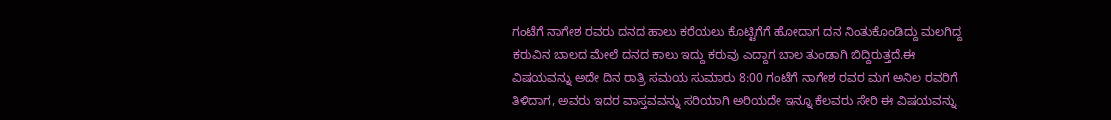ಗಂಟೆಗೆ ನಾಗೇಶ ರವರು ದನದ ಹಾಲು ಕರೆಯಲು ಕೊಟ್ಟಿಗೆಗೆ ಹೋದಾಗ ದನ ನಿಂತುಕೊಂಡಿದ್ದು ಮಲಗಿದ್ದ ಕರುವಿನ ಬಾಲದ ಮೇಲೆ ದನದ ಕಾಲು ಇದ್ದು ಕರುವು ಎದ್ದಾಗ ಬಾಲ ತುಂಡಾಗಿ ಬಿದ್ದಿರುತ್ತದೆ.ಈ ವಿಷಯವನ್ನು ಅದೇ ದಿನ ರಾತ್ರಿ ಸಮಯ ಸುಮಾರು 8:00 ಗಂಟೆಗೆ ನಾಗೇಶ ರವರ ಮಗ ಅನಿಲ ರವರಿಗೆ ತಿಳಿದಾಗ, ಅವರು ಇದರ ವಾಸ್ತವವನ್ನು ಸರಿಯಾಗಿ ಅರಿಯದೇ ಇನ್ನೂ ಕೆಲವರು ಸೇರಿ ಈ ವಿಷಯವನ್ನು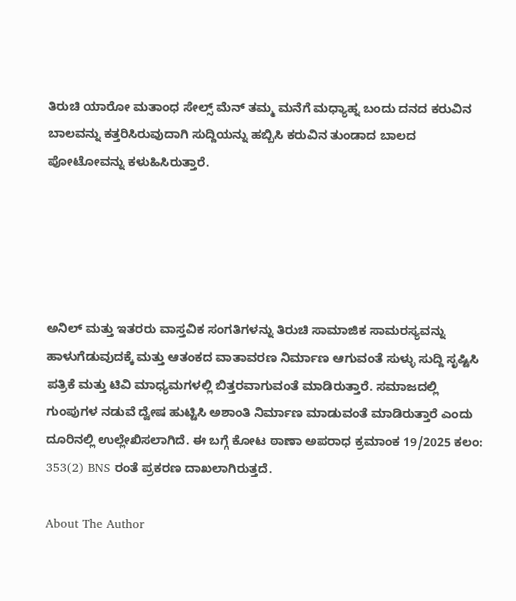ತಿರುಚಿ ಯಾರೋ ಮತಾಂಧ ಸೇಲ್ಸ್‌ ಮೆನ್‌ ತಮ್ಮ ಮನೆಗೆ ಮಧ್ಯಾಹ್ನ ಬಂದು ದನದ ಕರುವಿನ ಬಾಲವನ್ನು ಕತ್ತರಿಸಿರುವುದಾಗಿ ಸುದ್ದಿಯನ್ನು ಹಬ್ಬಿಸಿ ಕರುವಿನ ತುಂಡಾದ ಬಾಲದ ಪೋಟೋವನ್ನು ಕಳುಹಿಸಿರುತ್ತಾರೆ.





ಅನಿಲ್‌ ಮತ್ತು ಇತರರು ವಾಸ್ತವಿಕ ಸಂಗತಿಗಳನ್ನು ತಿರುಚಿ ಸಾಮಾಜಿಕ ಸಾಮರಸ್ಯವನ್ನು ಹಾಳುಗೆಡುವುದಕ್ಕೆ ಮತ್ತು ಆತಂಕದ ವಾತಾವರಣ ನಿರ್ಮಾಣ ಆಗುವಂತೆ ಸುಳ್ಳು ಸುದ್ದಿ ಸೃಷ್ಟಿಸಿ ಪತ್ರಿಕೆ ಮತ್ತು ಟಿವಿ ಮಾಧ್ಯಮಗಳಲ್ಲಿ ಬಿತ್ತರವಾಗುವಂತೆ ಮಾಡಿರುತ್ತಾರೆ. ಸಮಾಜದಲ್ಲಿ ಗುಂಪುಗಳ ನಡುವೆ ದ್ವೇಷ ಹುಟ್ಟಿಸಿ ಅಶಾಂತಿ ನಿರ್ಮಾಣ ಮಾಡುವಂತೆ ಮಾಡಿರುತ್ತಾರೆ ಎಂದು ದೂರಿನಲ್ಲಿ ಉಲ್ಲೇಖಿಸಲಾಗಿದೆ. ಈ ಬಗ್ಗೆ ಕೋಟ ಠಾಣಾ ಅಪರಾಧ ಕ್ರಮಾಂಕ 19/2025 ಕಲಂ: 353(2) BNS ರಂತೆ ಪ್ರಕರಣ ದಾಖಲಾಗಿರುತ್ತದೆ.

About The Author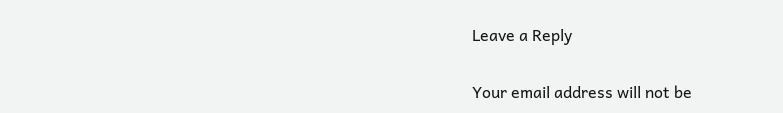Leave a Reply

Your email address will not be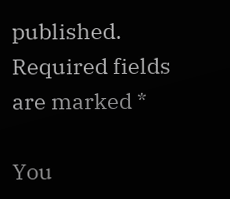published. Required fields are marked *

You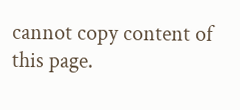cannot copy content of this page.